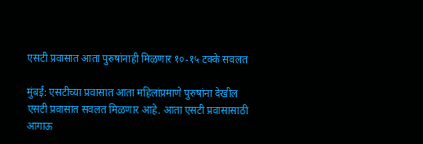एसटी प्रवासात आता पुरुषांनाही मिळणार १०-१५ टक्के सवलत

मुंबई: एसटीच्या प्रवासात आता महिलांप्रमाणे पुरुषांना देखील एसटी प्रवासात सवलत मिळणार आहे. आता एसटी प्रवासासाठी आगाऊ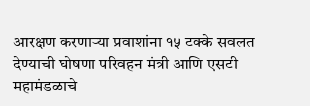आरक्षण करणाऱ्या प्रवाशांना १५ टक्के सवलत देण्याची घोषणा परिवहन मंत्री आणि एसटी महामंडळाचे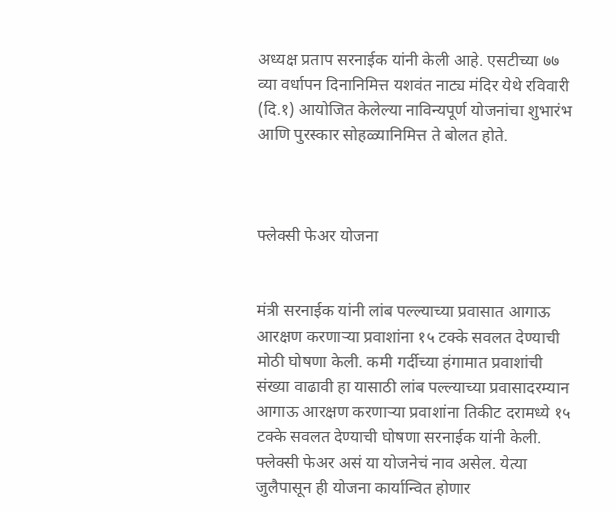अध्यक्ष प्रताप सरनाईक यांनी केली आहे. एसटीच्या ७७ व्या वर्धापन दिनानिमित्त यशवंत नाट्य मंदिर येथे रविवारी (दि.१) आयोजित केलेल्या नाविन्यपूर्ण योजनांचा शुभारंभ आणि पुरस्कार सोहळ्यानिमित्त ते बोलत होते.



फ्लेक्सी फेअर योजना


मंत्री सरनाईक यांनी लांब पल्ल्याच्या प्रवासात आगाऊ आरक्षण करणाऱ्या प्रवाशांना १५ टक्के सवलत देण्याची मोठी घोषणा केली. कमी गर्दीच्या हंगामात प्रवाशांची संख्या वाढावी हा यासाठी लांब पल्ल्याच्या प्रवासादरम्यान आगाऊ आरक्षण करणाऱ्या प्रवाशांना तिकीट दरामध्ये १५ टक्के सवलत देण्याची घोषणा सरनाईक यांनी केली. फ्लेक्सी फेअर असं या योजनेचं नाव असेल. येत्या जुलैपासून ही योजना कार्यान्वित होणार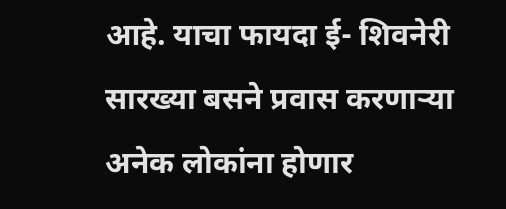आहे. याचा फायदा ई- शिवनेरी सारख्या बसने प्रवास करणाऱ्या अनेक लोकांना होणार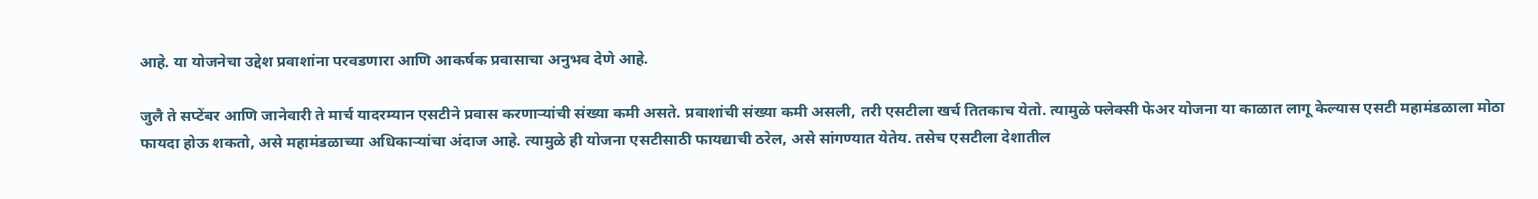आहे. या योजनेचा उद्देश प्रवाशांना परवडणारा आणि आकर्षक प्रवासाचा अनुभव देणे आहे.

जुलै ते सप्टेंबर आणि जानेवारी ते मार्च यादरम्यान एसटीने प्रवास करणार्‍यांची संख्या कमी असते. प्रवाशांची संख्या कमी असली, तरी एसटीला खर्च तितकाच येतो. त्यामुळे फ्लेक्सी फेअर योजना या काळात लागू केल्यास एसटी महामंडळाला मोठा फायदा होऊ शकतो, असे महामंडळाच्या अधिकाऱ्यांचा अंदाज आहे. त्यामुळे ही योजना एसटीसाठी फायद्याची ठरेल, असे सांगण्यात येतेय. तसेच एसटीला देशातील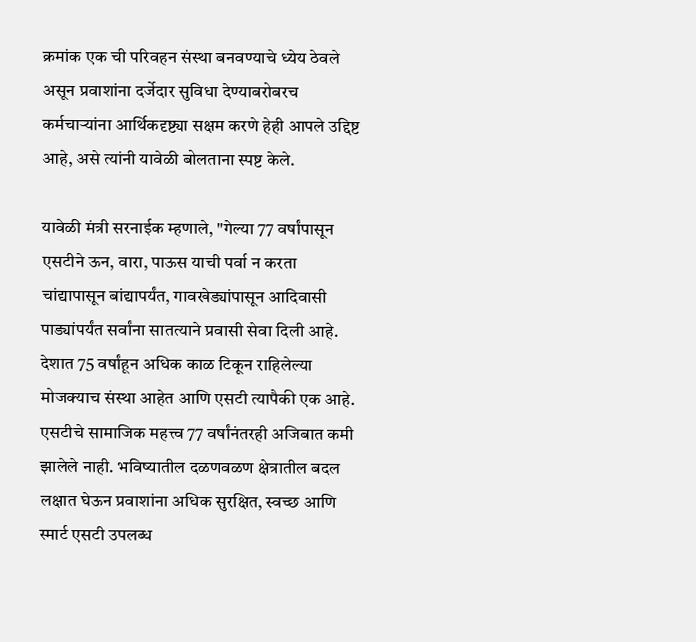क्रमांक एक ची परिवहन संस्था बनवण्याचे ध्येय ठेवले असून प्रवाशांना दर्जेदार सुविधा देण्याबरोबरच कर्मचाऱ्यांना आर्थिकदृष्ट्या सक्षम करणे हेही आपले उद्दिष्ट आहे, असे त्यांनी यावेळी बोलताना स्पष्ट केले.

यावेळी मंत्री सरनाईक म्हणाले, "गेल्या 77 वर्षांपासून एसटीने ऊन, वारा, पाऊस याची पर्वा न करता चांद्यापासून बांद्यापर्यंत, गावखेड्यांपासून आदिवासी पाड्यांपर्यंत सर्वांना सातत्याने प्रवासी सेवा दिली आहे. देशात 75 वर्षांहून अधिक काळ टिकून राहिलेल्या मोजक्याच संस्था आहेत आणि एसटी त्यापैकी एक आहे. एसटीचे सामाजिक महत्त्व 77 वर्षांनंतरही अजिबात कमी झालेले नाही. भविष्यातील दळणवळण क्षेत्रातील बदल लक्षात घेऊन प्रवाशांना अधिक सुरक्षित, स्वच्छ आणि स्मार्ट एसटी उपलब्ध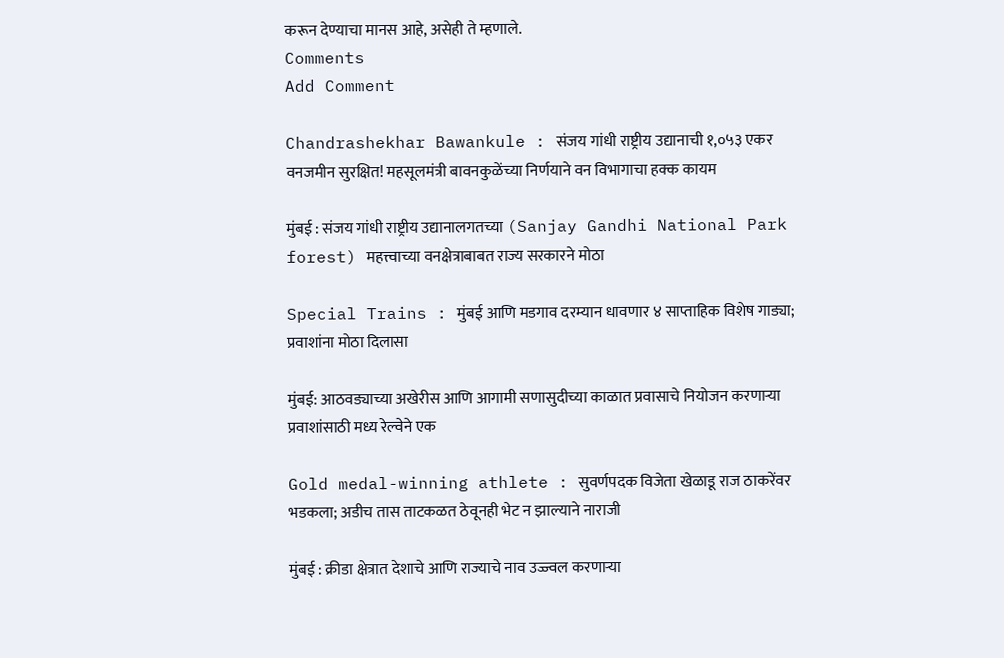करून देण्याचा मानस आहे, असेही ते म्हणाले.
Comments
Add Comment

Chandrashekhar Bawankule : संजय गांधी राष्ट्रीय उद्यानाची १,०५३ एकर वनजमीन सुरक्षित! महसूलमंत्री बावनकुळेंच्या निर्णयाने वन विभागाचा हक्क कायम

मुंबई : संजय गांधी राष्ट्रीय उद्यानालगतच्या (Sanjay Gandhi National Park forest) महत्त्वाच्या वनक्षेत्राबाबत राज्य सरकारने मोठा

Special Trains : मुंबई आणि मडगाव दरम्यान धावणार ४ साप्ताहिक विशेष गाड्या; प्रवाशांना मोठा दिलासा

मुंबई: आठवड्याच्या अखेरीस आणि आगामी सणासुदीच्या काळात प्रवासाचे नियोजन करणाऱ्या प्रवाशांसाठी मध्य रेल्वेने एक

Gold medal-winning athlete : सुवर्णपदक विजेता खेळाडू राज ठाकरेंवर भडकला; अडीच तास ताटकळत ठेवूनही भेट न झाल्याने नाराजी

मुंबई : क्रीडा क्षेत्रात देशाचे आणि राज्याचे नाव उज्ज्वल करणाऱ्या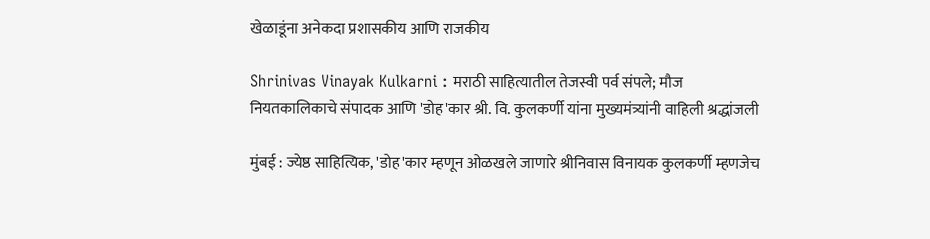खेळाडूंना अनेकदा प्रशासकीय आणि राजकीय

Shrinivas Vinayak Kulkarni : मराठी साहित्यातील तेजस्वी पर्व संपले; मौज नियतकालिकाचे संपादक आणि 'डोह'कार श्री. वि. कुलकर्णी यांना मुख्यमंत्र्यांनी वाहिली श्रद्धांजली

मुंबई : ज्येष्ठ साहित्यिक, 'डोह'कार म्हणून ओळखले जाणारे श्रीनिवास विनायक कुलकर्णी म्हणजेच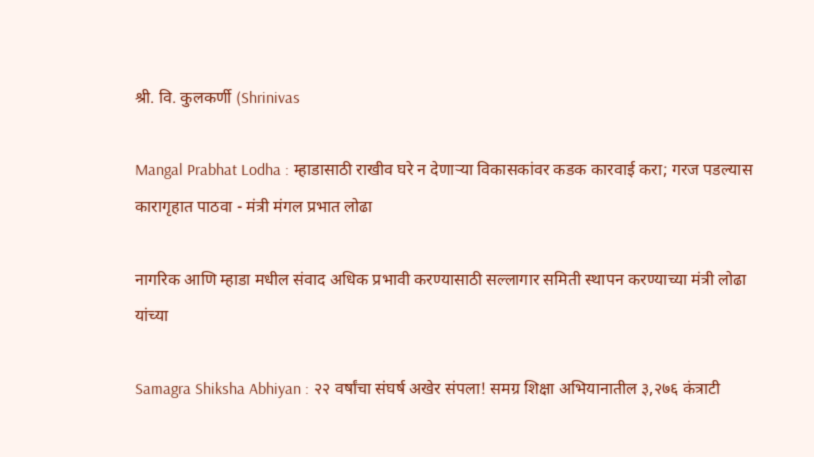श्री. वि. कुलकर्णी (Shrinivas

Mangal Prabhat Lodha : म्हाडासाठी राखीव घरे न देणाऱ्या विकासकांवर कडक कारवाई करा; गरज पडल्यास कारागृहात पाठवा - मंत्री मंगल प्रभात लोढा

नागरिक आणि म्हाडा मधील संवाद अधिक प्रभावी करण्यासाठी सल्लागार समिती स्थापन करण्याच्या मंत्री लोढा यांच्या

Samagra Shiksha Abhiyan : २२ वर्षांचा संघर्ष अखेर संपला! समग्र शिक्षा अभियानातील ३,२७६ कंत्राटी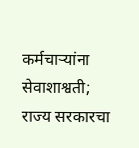कर्मचाऱ्यांना सेवाशाश्वती; राज्य सरकारचा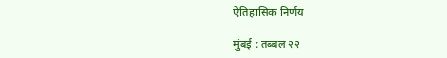ऐतिहासिक निर्णय

मुंबई : तब्बल २२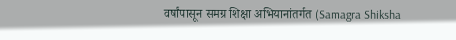वर्षांपासून समग्र शिक्षा अभियानांतर्गत (Samagra Shiksha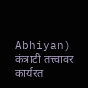Abhiyan) कंत्राटी तत्त्वावर कार्यरत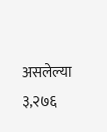असलेल्या ३,२७६